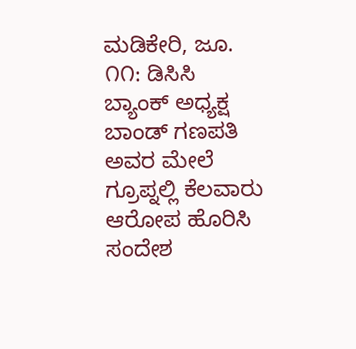ಮಡಿಕೇರಿ, ಜೂ. ೧೧: ಡಿಸಿಸಿ ಬ್ಯಾಂಕ್ ಅಧ್ಯಕ್ಷ ಬಾಂಡ್ ಗಣಪತಿ ಅವರ ಮೇಲೆ ಗ್ರೂಪ್ನಲ್ಲಿ ಕೆಲವಾರು ಆರೋಪ ಹೊರಿಸಿ ಸಂದೇಶ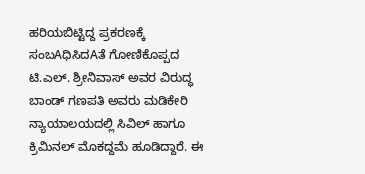ಹರಿಯಬಿಟ್ಟಿದ್ದ ಪ್ರಕರಣಕ್ಕೆ ಸಂಬAಧಿಸಿದAತೆ ಗೋಣಿಕೊಪ್ಪದ ಟಿ.ಎಲ್. ಶ್ರೀನಿವಾಸ್ ಅವರ ವಿರುದ್ಧ ಬಾಂಡ್ ಗಣಪತಿ ಅವರು ಮಡಿಕೇರಿ ನ್ಯಾಯಾಲಯದಲ್ಲಿ ಸಿವಿಲ್ ಹಾಗೂ ಕ್ರಿಮಿನಲ್ ಮೊಕದ್ದಮೆ ಹೂಡಿದ್ದಾರೆ. ಈ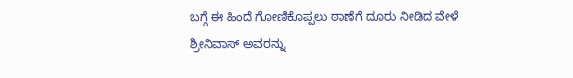ಬಗ್ಗೆ ಈ ಹಿಂದೆ ಗೋಣಿಕೊಪ್ಪಲು ಠಾಣೆಗೆ ದೂರು ನೀಡಿದ ವೇಳೆ ಶ್ರೀನಿವಾಸ್ ಅವರನ್ನು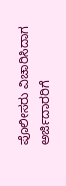ಪೊಲೀಸರು ವಿಚಾರಿಸಿದಾಗ ಅರ್ಜಿದಾರರಿಗೆ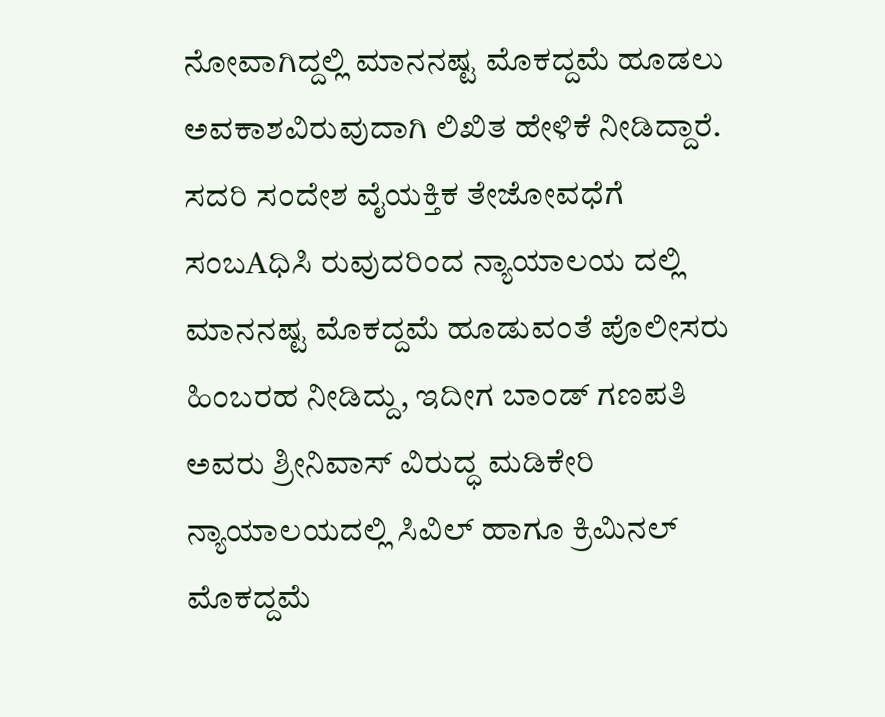ನೋವಾಗಿದ್ದಲ್ಲಿ ಮಾನನಷ್ಟ ಮೊಕದ್ದಮೆ ಹೂಡಲು ಅವಕಾಶವಿರುವುದಾಗಿ ಲಿಖಿತ ಹೇಳಿಕೆ ನೀಡಿದ್ದಾರೆ.
ಸದರಿ ಸಂದೇಶ ವೈಯಕ್ತಿಕ ತೇಜೋವಧೆಗೆ ಸಂಬAಧಿಸಿ ರುವುದರಿಂದ ನ್ಯಾಯಾಲಯ ದಲ್ಲಿ ಮಾನನಷ್ಟ ಮೊಕದ್ದಮೆ ಹೂಡುವಂತೆ ಪೊಲೀಸರು ಹಿಂಬರಹ ನೀಡಿದ್ದು, ಇದೀಗ ಬಾಂಡ್ ಗಣಪತಿ ಅವರು ಶ್ರೀನಿವಾಸ್ ವಿರುದ್ಧ ಮಡಿಕೇರಿ ನ್ಯಾಯಾಲಯದಲ್ಲಿ ಸಿವಿಲ್ ಹಾಗೂ ಕ್ರಿಮಿನಲ್ ಮೊಕದ್ದಮೆ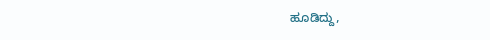ಹೂಡಿದ್ದು,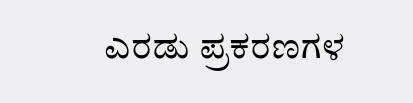ಎರಡು ಪ್ರಕರಣಗಳ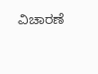ವಿಚಾರಣೆ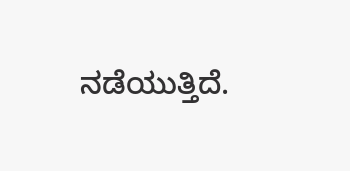ನಡೆಯುತ್ತಿದೆ.